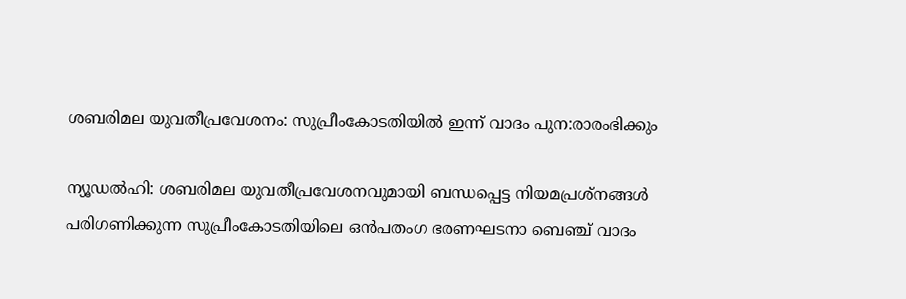ശബരിമല യുവതീപ്രവേശനം: സുപ്രീംകോടതിയിൽ ഇന്ന് വാദം പുന:രാരംഭിക്കും

ന്യൂഡൽഹി: ശബരിമല യുവതീപ്രവേശനവുമായി ബന്ധപ്പെട്ട നിയമപ്രശ്നങ്ങൾ പരിഗണിക്കുന്ന സുപ്രീംകോടതിയിലെ ഒൻപതംഗ ഭരണഘടനാ ബെഞ്ച് വാദം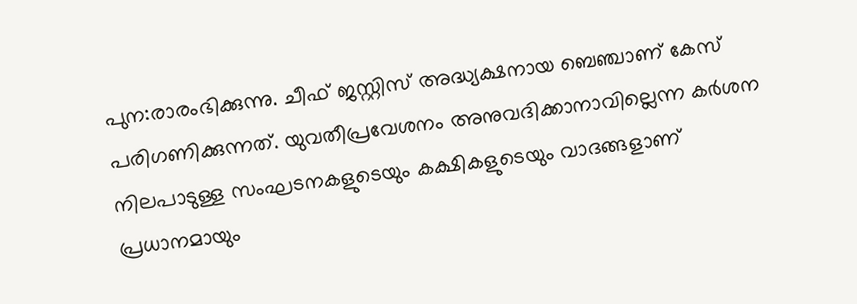പുന:രാരംഭിക്കുന്നു. ചീഫ് ജസ്റ്റിസ് അദ്ധ്യക്ഷനായ ബെഞ്ചാണ് കേസ് പരിഗണിക്കുന്നത്. യുവതീപ്രവേശനം അനുവദിക്കാനാവില്ലെന്ന കർശന നിലപാടുള്ള സംഘടനകളുടെയും കക്ഷികളുടെയും വാദങ്ങളാണ് പ്രധാനമായും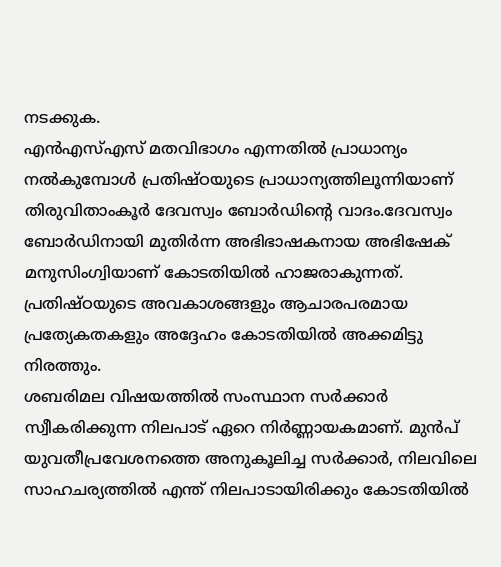നടക്കുക.
എൻഎസ്എസ് മതവിഭാഗം എന്നതിൽ പ്രാധാന്യം നൽകുമ്പോൾ പ്രതിഷ്ഠയുടെ പ്രാധാന്യത്തിലൂന്നിയാണ് തിരുവിതാംകൂർ ദേവസ്വം ബോർഡിൻ്റെ വാദം.ദേവസ്വം ബോർഡിനായി മുതിർന്ന അഭിഭാഷകനായ അഭിഷേക് മനുസിംഗ്വിയാണ് കോടതിയിൽ ഹാജരാകുന്നത്. പ്രതിഷ്ഠയുടെ അവകാശങ്ങളും ആചാരപരമായ പ്രത്യേകതകളും അദ്ദേഹം കോടതിയിൽ അക്കമിട്ടു നിരത്തും.
ശബരിമല വിഷയത്തിൽ സംസ്ഥാന സർക്കാർ സ്വീകരിക്കുന്ന നിലപാട് ഏറെ നിർണ്ണായകമാണ്. മുൻപ് യുവതീപ്രവേശനത്തെ അനുകൂലിച്ച സർക്കാർ, നിലവിലെ സാഹചര്യത്തിൽ എന്ത് നിലപാടായിരിക്കും കോടതിയിൽ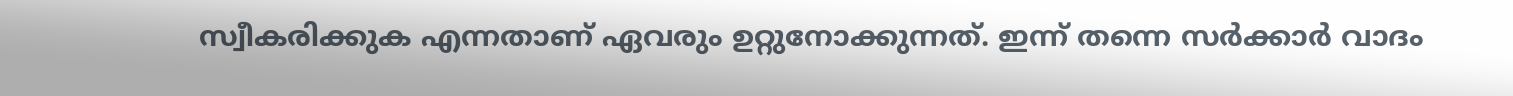സ്വീകരിക്കുക എന്നതാണ് ഏവരും ഉറ്റുനോക്കുന്നത്. ഇന്ന് തന്നെ സർക്കാർ വാദം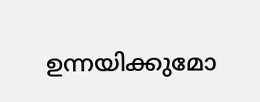ഉന്നയിക്കുമോ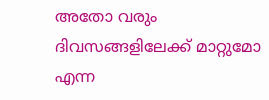അതോ വരും ദിവസങ്ങളിലേക്ക് മാറ്റുമോ എന്ന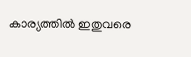കാര്യത്തിൽ ഇതുവരെ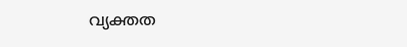വ്യക്തത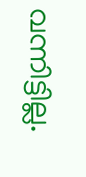വന്നിട്ടില്ല.